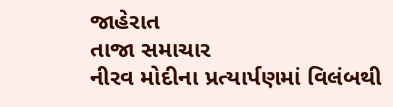જાહેરાત
તાજા સમાચાર
નીરવ મોદીના પ્રત્યાર્પણમાં વિલંબથી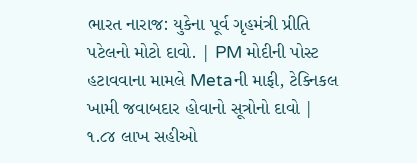ભારત નારાજ: યુકેના પૂર્વ ગૃહમંત્રી પ્રીતિ પટેલનો મોટો દાવો. | PM મોદીની પોસ્ટ હટાવવાના મામલે Metaની માફી, ટેક્નિકલ ખામી જવાબદાર હોવાનો સૂત્રોનો દાવો | ૧.૮૪ લાખ સહીઓ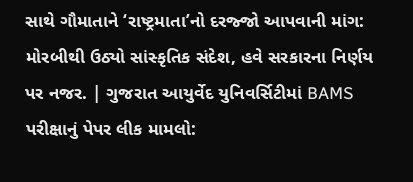સાથે ગૌમાતાને ‘રાષ્ટ્રમાતા’નો દરજ્જો આપવાની માંગ: મોરબીથી ઉઠ્યો સાંસ્કૃતિક સંદેશ, હવે સરકારના નિર્ણય પર નજર. | ગુજરાત આયુર્વેદ યુનિવર્સિટીમાં BAMS પરીક્ષાનું પેપર લીક મામલો: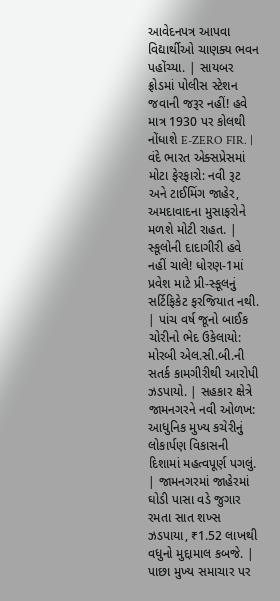આવેદનપત્ર આપવા વિદ્યાર્થીઓ ચાણક્ય ભવન પહોંચ્યા. | સાયબર ફ્રોડમાં પોલીસ સ્ટેશન જવાની જરૂર નહીં! હવે માત્ર 1930 પર કોલથી નોંધાશે E-ZERO FIR. | વંદે ભારત એક્સપ્રેસમાં મોટા ફેરફારો: નવી રૂટ અને ટાઈમિંગ જાહેર, અમદાવાદના મુસાફરોને મળશે મોટી રાહત. | સ્કૂલોની દાદાગીરી હવે નહીં ચાલે! ધોરણ-1માં પ્રવેશ માટે પ્રી-સ્કૂલનું સર્ટિફિકેટ ફરજિયાત નથી. | પાંચ વર્ષ જૂનો બાઈક ચોરીનો ભેદ ઉકેલાયો: મોરબી એલ.સી.બી.ની સતર્ક કામગીરીથી આરોપી ઝડપાયો. | સહકાર ક્ષેત્રે જામનગરને નવી ઓળખ: આધુનિક મુખ્ય કચેરીનું લોકાર્પણ વિકાસની દિશામાં મહત્વપૂર્ણ પગલું. | જામનગરમાં જાહેરમાં ઘોડી પાસા વડે જુગાર રમતા સાત શખ્સ ઝડપાયા, ₹1.52 લાખથી વધુનો મુદ્દામાલ કબજે. |
પાછા મુખ્ય સમાચાર પર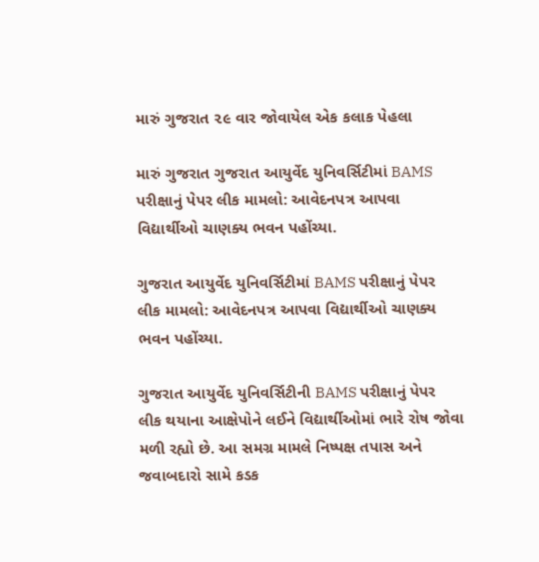મારું ગુજરાત ૨૯ વાર જોવાયેલ એક કલાક પેહલા

મારું ગુજરાત ગુજરાત આયુર્વેદ યુનિવર્સિટીમાં BAMS પરીક્ષાનું પેપર લીક મામલો: આવેદનપત્ર આપવા વિદ્યાર્થીઓ ચાણક્ય ભવન પહોંચ્યા.

ગુજરાત આયુર્વેદ યુનિવર્સિટીમાં BAMS પરીક્ષાનું પેપર લીક મામલો: આવેદનપત્ર આપવા વિદ્યાર્થીઓ ચાણક્ય ભવન પહોંચ્યા.

ગુજરાત આયુર્વેદ યુનિવર્સિટીની BAMS પરીક્ષાનું પેપર લીક થયાના આક્ષેપોને લઈને વિદ્યાર્થીઓમાં ભારે રોષ જોવા મળી રહ્યો છે. આ સમગ્ર મામલે નિષ્પક્ષ તપાસ અને જવાબદારો સામે કડક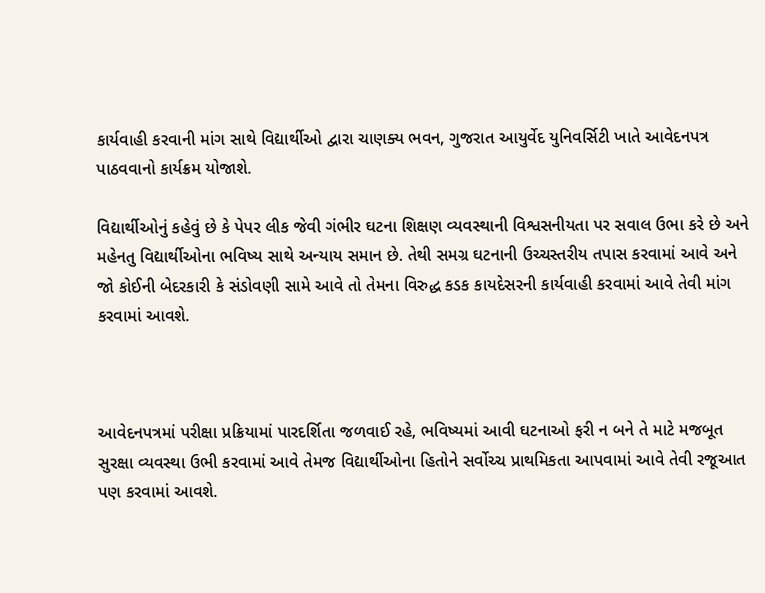કાર્યવાહી કરવાની માંગ સાથે વિદ્યાર્થીઓ દ્વારા ચાણક્ય ભવન, ગુજરાત આયુર્વેદ યુનિવર્સિટી ખાતે આવેદનપત્ર પાઠવવાનો કાર્યક્રમ યોજાશે.

વિદ્યાર્થીઓનું કહેવું છે કે પેપર લીક જેવી ગંભીર ઘટના શિક્ષણ વ્યવસ્થાની વિશ્વસનીયતા પર સવાલ ઉભા કરે છે અને મહેનતુ વિદ્યાર્થીઓના ભવિષ્ય સાથે અન્યાય સમાન છે. તેથી સમગ્ર ઘટનાની ઉચ્ચસ્તરીય તપાસ કરવામાં આવે અને જો કોઈની બેદરકારી કે સંડોવણી સામે આવે તો તેમના વિરુદ્ધ કડક કાયદેસરની કાર્યવાહી કરવામાં આવે તેવી માંગ કરવામાં આવશે.



આવેદનપત્રમાં પરીક્ષા પ્રક્રિયામાં પારદર્શિતા જળવાઈ રહે, ભવિષ્યમાં આવી ઘટનાઓ ફરી ન બને તે માટે મજબૂત સુરક્ષા વ્યવસ્થા ઉભી કરવામાં આવે તેમજ વિદ્યાર્થીઓના હિતોને સર્વોચ્ચ પ્રાથમિકતા આપવામાં આવે તેવી રજૂઆત પણ કરવામાં આવશે.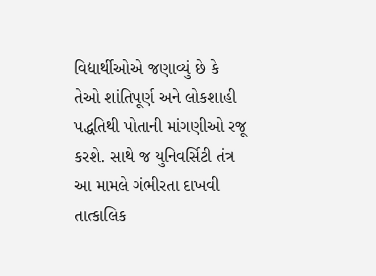વિદ્યાર્થીઓએ જણાવ્યું છે કે તેઓ શાંતિપૂર્ણ અને લોકશાહી પદ્ધતિથી પોતાની માંગણીઓ રજૂ કરશે. સાથે જ યુનિવર્સિટી તંત્ર આ મામલે ગંભીરતા દાખવી તાત્કાલિક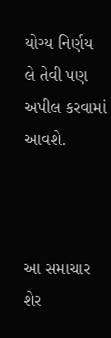યોગ્ય નિર્ણય લે તેવી પણ અપીલ કરવામાં આવશે.



આ સમાચાર શેર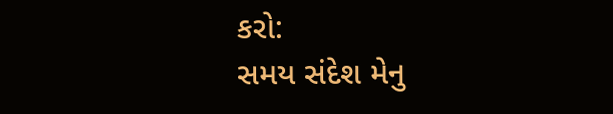કરો:
સમય સંદેશ મેનુ